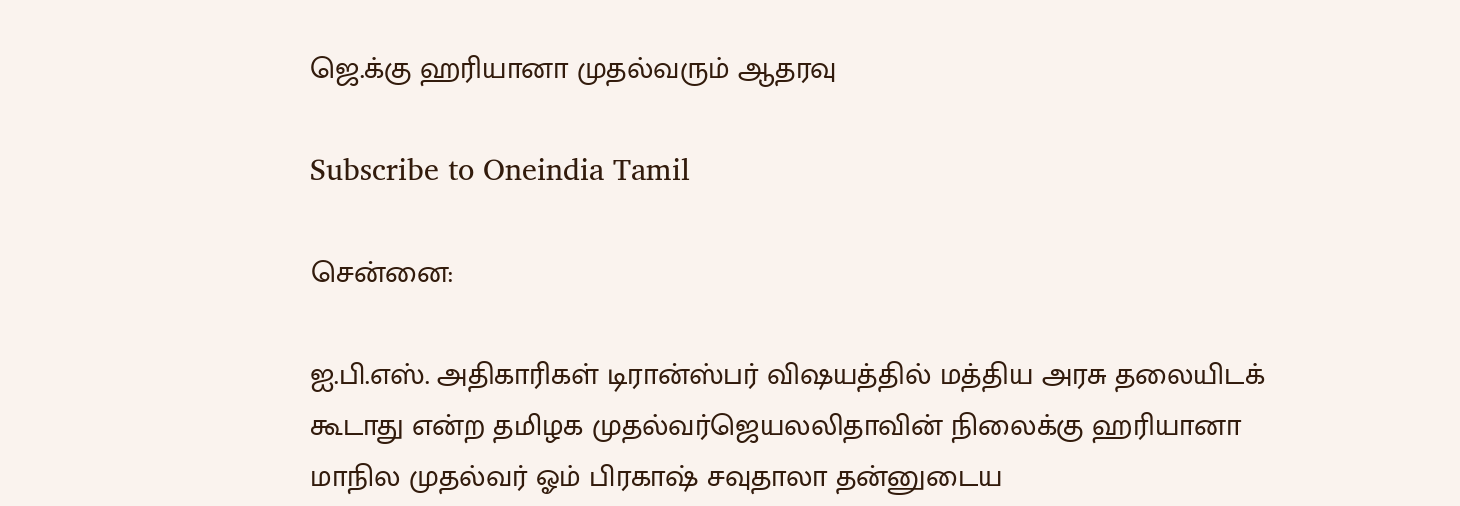ஜெ.க்கு ஹரியானா முதல்வரும் ஆதரவு

Subscribe to Oneindia Tamil

சென்னை:

ஐ.பி.எஸ். அதிகாரிகள் டிரான்ஸ்பர் விஷயத்தில் மத்திய அரசு தலையிடக் கூடாது என்ற தமிழக முதல்வர்ஜெயலலிதாவின் நிலைக்கு ஹரியானா மாநில முதல்வர் ஓம் பிரகாஷ் சவுதாலா தன்னுடைய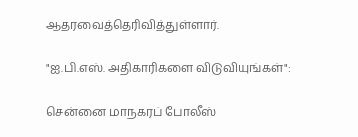ஆதரவைத்தெரிவித்துள்ளார்.

"ஐ.பி.எஸ். அதிகாரிகளை விடுவியுங்கள்":

சென்னை மாநகரப் போலீஸ்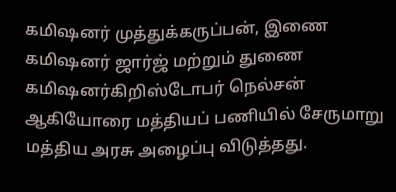கமிஷனர் முத்துக்கருப்பன், இணை கமிஷனர் ஜார்ஜ் மற்றும் துணை கமிஷனர்கிறிஸ்டோபர் நெல்சன் ஆகியோரை மத்தியப் பணியில் சேருமாறு மத்திய அரசு அழைப்பு விடுத்தது.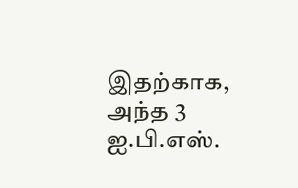இதற்காக, அந்த 3 ஐ.பி.எஸ்.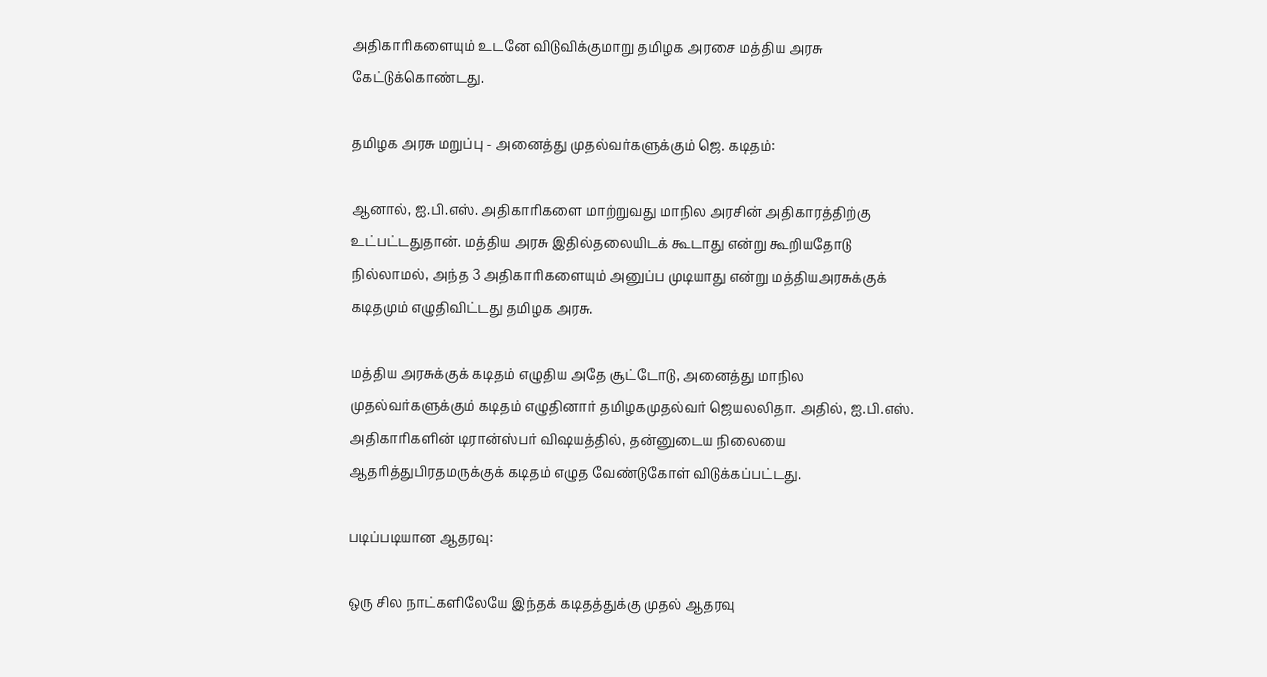அதிகாரிகளையும் உடனே விடுவிக்குமாறு தமிழக அரசை மத்திய அரசு கேட்டுக்கொண்டது.

தமிழக அரசு மறுப்பு - அனைத்து முதல்வர்களுக்கும் ஜெ. கடிதம்:

ஆனால், ஐ.பி.எஸ். அதிகாரிகளை மாற்றுவது மாநில அரசின் அதிகாரத்திற்கு உட்பட்டதுதான். மத்திய அரசு இதில்தலையிடக் கூடாது என்று கூறியதோடு நில்லாமல், அந்த 3 அதிகாரிகளையும் அனுப்ப முடியாது என்று மத்தியஅரசுக்குக் கடிதமும் எழுதிவிட்டது தமிழக அரசு.

மத்திய அரசுக்குக் கடிதம் எழுதிய அதே சூட்டோடு, அனைத்து மாநில முதல்வர்களுக்கும் கடிதம் எழுதினார் தமிழகமுதல்வர் ஜெயலலிதா. அதில், ஐ.பி.எஸ். அதிகாரிகளின் டிரான்ஸ்பர் விஷயத்தில், தன்னுடைய நிலையை ஆதரித்துபிரதமருக்குக் கடிதம் எழுத வேண்டுகோள் விடுக்கப்பட்டது.

படிப்படியான ஆதரவு:

ஒரு சில நாட்களிலேயே இந்தக் கடிதத்துக்கு முதல் ஆதரவு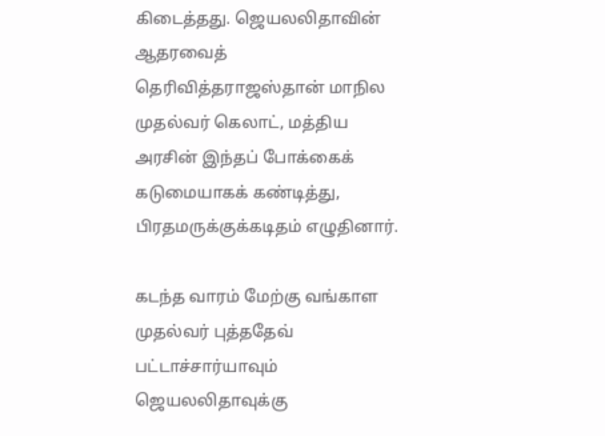கிடைத்தது. ஜெயலலிதாவின் ஆதரவைத் தெரிவித்தராஜஸ்தான் மாநில முதல்வர் கெலாட், மத்திய அரசின் இந்தப் போக்கைக் கடுமையாகக் கண்டித்து, பிரதமருக்குக்கடிதம் எழுதினார்.

கடந்த வாரம் மேற்கு வங்காள முதல்வர் புத்ததேவ் பட்டாச்சார்யாவும் ஜெயலலிதாவுக்கு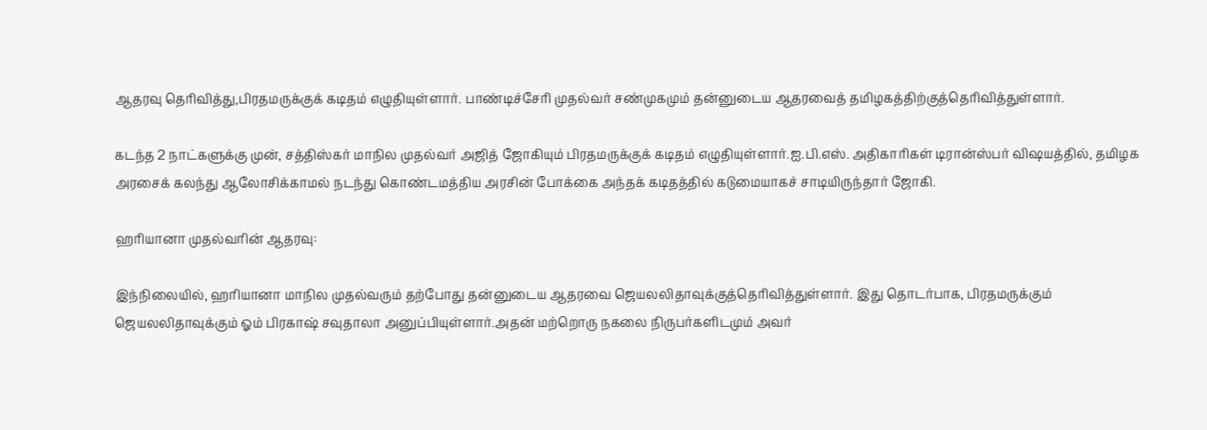ஆதரவு தெரிவித்து,பிரதமருக்குக் கடிதம் எழுதியுள்ளார். பாண்டிச்சேரி முதல்வர் சண்முகமும் தன்னுடைய ஆதரவைத் தமிழகத்திற்குத்தெரிவித்துள்ளார்.

கடந்த 2 நாட்களுக்கு முன், சத்திஸ்கர் மாநில முதல்வர் அஜித் ஜோகியும் பிரதமருக்குக் கடிதம் எழுதியுள்ளார்.ஐ.பி.எஸ். அதிகாரிகள் டிரான்ஸ்பர் விஷயத்தில், தமிழக அரசைக் கலந்து ஆலோசிக்காமல் நடந்து கொண்டமத்திய அரசின் போக்கை அந்தக் கடிதத்தில் கடுமையாகச் சாடியிருந்தார் ஜோகி.

ஹரியானா முதல்வரின் ஆதரவு:

இந்நிலையில், ஹரியானா மாநில முதல்வரும் தற்போது தன்னுடைய ஆதரவை ஜெயலலிதாவுக்குத்தெரிவித்துள்ளார். இது தொடர்பாக, பிரதமருக்கும் ஜெயலலிதாவுக்கும் ஓம் பிரகாஷ் சவுதாலா அனுப்பியுள்ளார்.அதன் மற்றொரு நகலை நிருபர்களிடமும் அவர்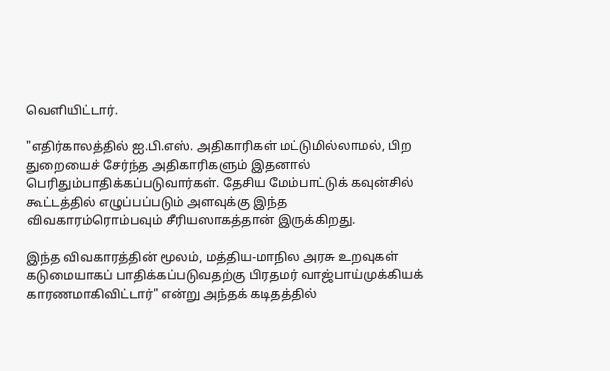வெளியிட்டார்.

"எதிர்காலத்தில் ஐ.பி.எஸ். அதிகாரிகள் மட்டுமில்லாமல், பிற துறையைச் சேர்ந்த அதிகாரிகளும் இதனால் பெரிதும்பாதிக்கப்படுவார்கள். தேசிய மேம்பாட்டுக் கவுன்சில் கூட்டத்தில் எழுப்பப்படும் அளவுக்கு இந்த விவகாரம்ரொம்பவும் சீரியஸாகத்தான் இருக்கிறது.

இந்த விவகாரத்தின் மூலம், மத்திய-மாநில அரசு உறவுகள் கடுமையாகப் பாதிக்கப்படுவதற்கு பிரதமர் வாஜ்பாய்முக்கியக் காரணமாகிவிட்டார்" என்று அந்தக் கடிதத்தில்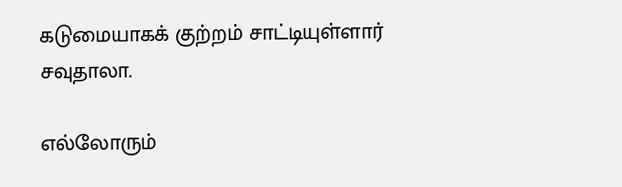கடுமையாகக் குற்றம் சாட்டியுள்ளார் சவுதாலா.

எல்லோரும்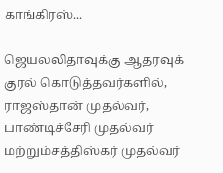காங்கிரஸ்...

ஜெயலலிதாவுக்கு ஆதரவுக் குரல் கொடுத்தவர்களில், ராஜஸ்தான் முதல்வர், பாண்டிச்சேரி முதல்வர் மற்றும்சத்திஸ்கர் முதல்வர்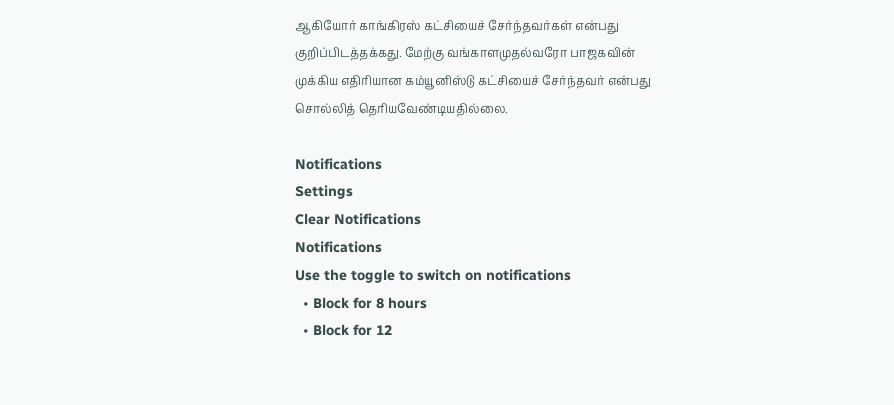ஆகியோர் காங்கிரஸ் கட்சியைச் சேர்ந்தவர்கள் என்பது குறிப்பிடத்தக்கது. மேற்கு வங்காளமுதல்வரோ பாஜகவின் முக்கிய எதிரியான கம்யூனிஸ்டு கட்சியைச் சேர்ந்தவர் என்பது சொல்லித் தெரியவேண்டியதில்லை.

Notifications
Settings
Clear Notifications
Notifications
Use the toggle to switch on notifications
  • Block for 8 hours
  • Block for 12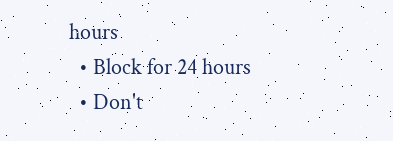hours
  • Block for 24 hours
  • Don't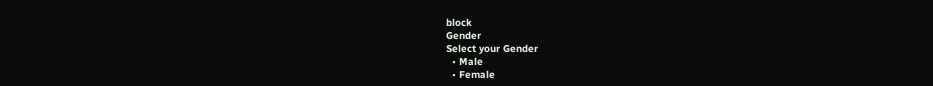block
Gender
Select your Gender
  • Male
  • Female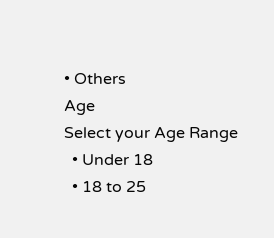• Others
Age
Select your Age Range
  • Under 18
  • 18 to 25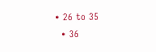• 26 to 35
  • 36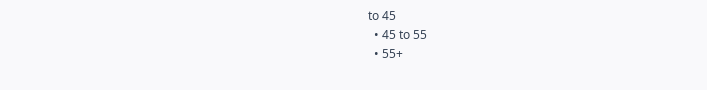to 45
  • 45 to 55
  • 55+